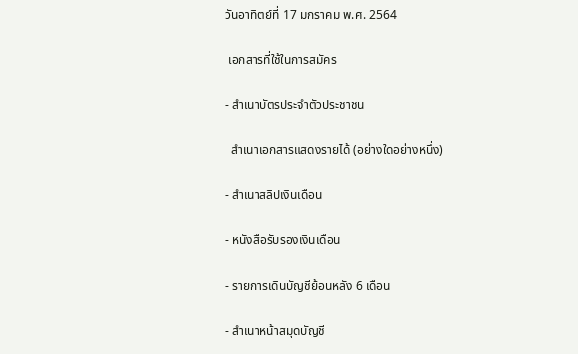วันอาทิตย์ที่ 17 มกราคม พ.ศ. 2564

 เอกสารที่ใช้ในการสมัคร

- สำเนาบัตรประจำตัวประชาชน

  สำเนาเอกสารแสดงรายได้ (อย่างใดอย่างหนึ่ง)

- สำเนาสลิปเงินเดือน

- หนังสือรับรองเงินเดือน

- รายการเดินบัญชีย้อนหลัง 6 เดือน

- สำเนาหน้าสมุดบัญชี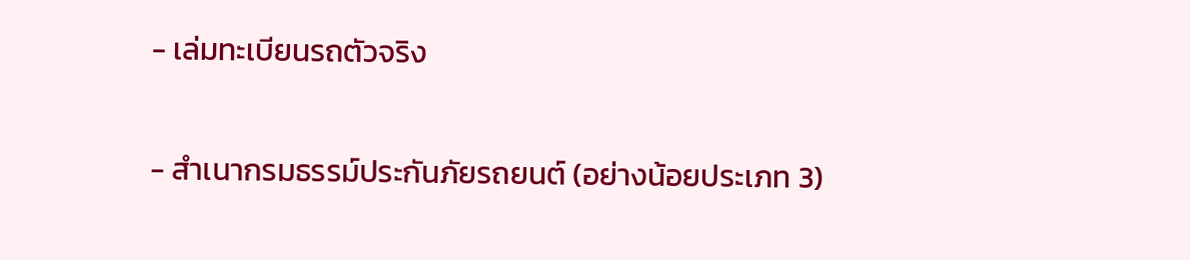- เล่มทะเบียนรถตัวจริง

- สำเนากรมธรรม์ประกันภัยรถยนต์ (อย่างน้อยประเภท 3)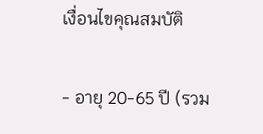เงื่อนไขคุณสมบัติ

- อายุ 20-65 ปี (รวม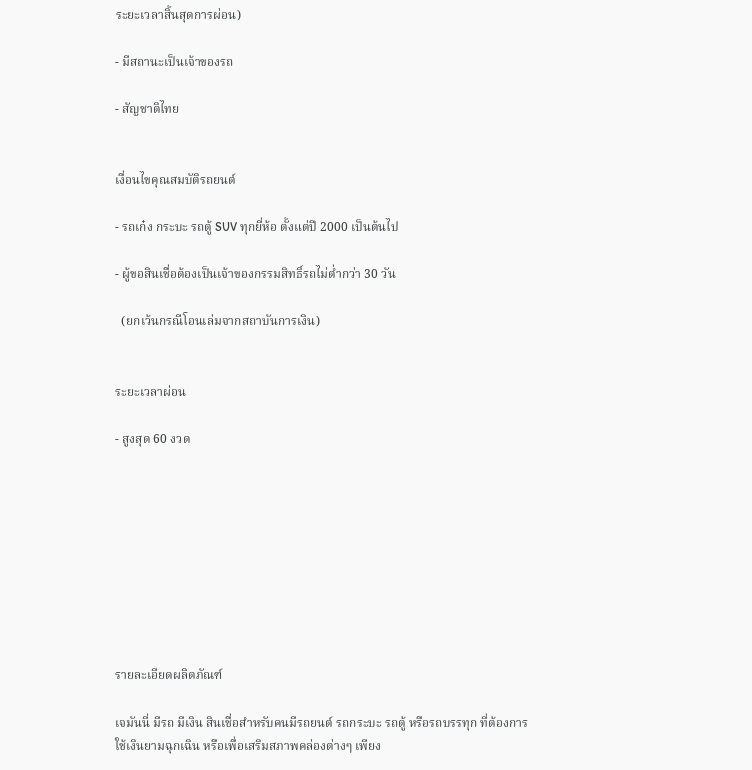ระยะเวลาสิ้นสุดการผ่อน)

- มีสถานะเป็นเจ้าของรถ

- สัญชาติไทย


เงื่อนไขคุณสมบัติรถยนต์

- รถเก๋ง กระบะ รถตู้ SUV ทุกยี่ห้อ ตั้งแต่ปี 2000 เป็นต้นไป

- ผู้ขอสินเชื่อต้องเป็นเจ้าของกรรมสิทธิ์รถไม่ต่ำกว่า 30 วัน

  (ยกเว้นกรณีโอนเล่มจากสถาบันการเงิน)


ระยะเวลาผ่อน

- สูงสุด 60 งวด









รายละเอียดผลิตภัณฑ์

เจมันนี่ มีรถ มีเงิน สินเชื่อสำหรับคนมีรถยนต์ รถกระบะ รถตู้ หรือรถบรรทุก ที่ต้องการใช้เงินยามฉุกเฉิน หรือเพื่อเสริมสภาพคล่องต่างๆ เพียง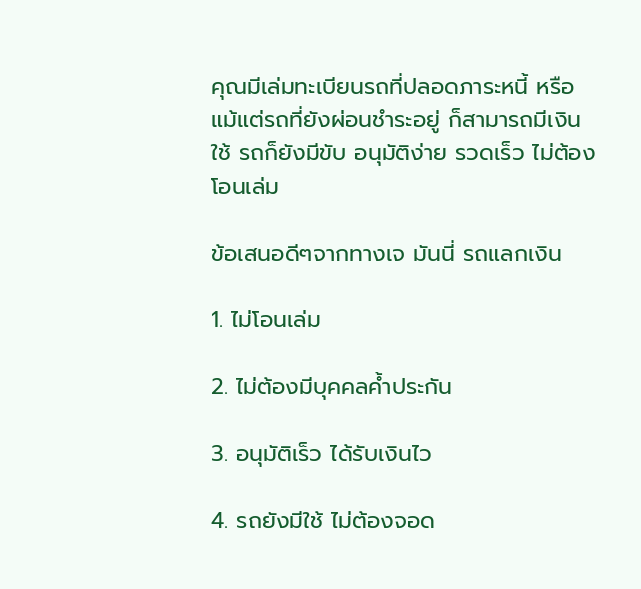คุณมีเล่มทะเบียนรถที่ปลอดภาระหนี้ หรือแม้แต่รถที่ยังผ่อนชำระอยู่ ก็สามารถมีเงินใช้ รถก็ยังมีขับ อนุมัติง่าย รวดเร็ว ไม่ต้องโอนเล่ม

ข้อเสนอดีๆจากทางเจ มันนี่ รถแลกเงิน

1. ไม่โอนเล่ม

2. ไม่ต้องมีบุคคลค้ำประกัน

3. อนุมัติเร็ว ได้รับเงินไว

4. รถยังมีใช้ ไม่ต้องจอด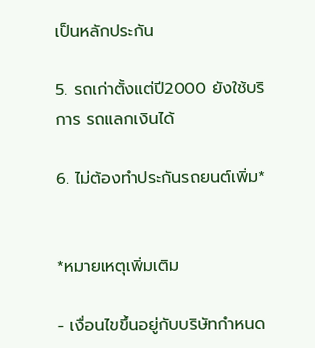เป็นหลักประกัน

5. รถเก่าตั้งแต่ปี2000 ยังใช้บริการ รถแลกเงินได้

6. ไม่ต้องทำประกันรถยนต์เพิ่ม*


*หมายเหตุเพิ่มเติม

- เงื่อนไขขึ้นอยู่กับบริษัทกำหนด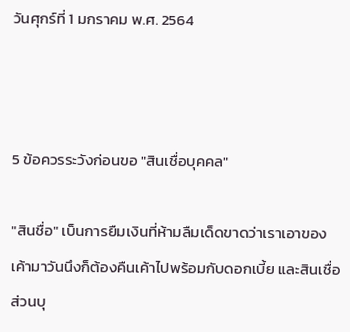วันศุกร์ที่ 1 มกราคม พ.ศ. 2564



5 ข้อควรระวังก่อนขอ "สินเชื่อบุคคล"

"สินชื่อ" เบ็นการยืมเงินที่ห้ามลืมเด็ดขาดว่าเราเอาของเค้ามาวันนึงก็ต้องคืนเค้าไปพร้อมกับดอกเบี้ย และสินเชื่อส่วนบุ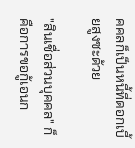คคลก็เป็นหนี้ที่ดอกเบี้ยสูงซะด้วย

"สินเชื่อส่วนบุคคล" ก็คือการขอกู้เอนก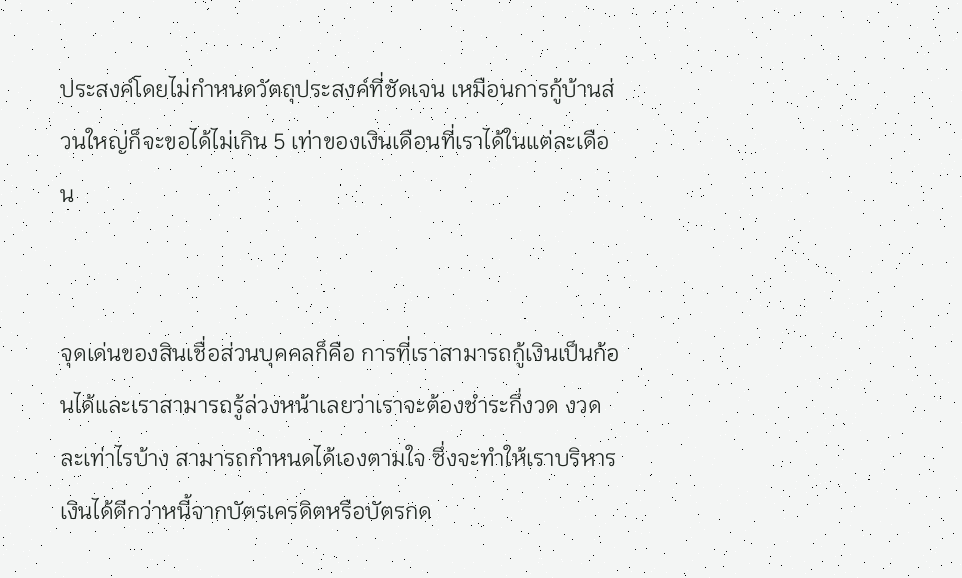ประสงค์โดยไม่กำหนดวัตถุประสงค์ที่ชัดเจน เหมือนการกู้บ้านส่วนใหญ่ก็จะขอได้ไม่เกิน 5 เท่าของเงินเดือนที่เราได้ในแต่ละเดือน


จุดเด่นของสินเชื่อส่วนบุคคลก็คือ การที่เราสามารถกู้เงินเป็นก้อนได้และเราสามารถรู้ล่วงหน้าเลยว่าเราจะต้องชำระกึ่งวด งวดละเท่าไรบ้าง สามารถกำหนดได้เองตามใจ ซึ่งจะทำให้เราบริหารเงินได้ดีกว่าหนี้จากบัตรเครดิตหรือบัตรกด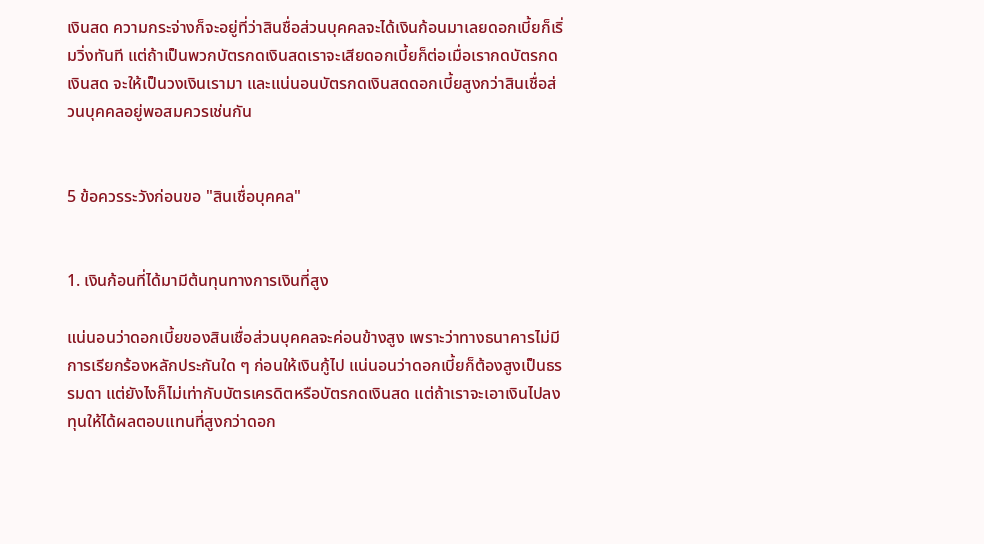เงินสด ความกระจ่างก็จะอยู่ที่ว่าสินชื่อส่วนบุคคลจะได้เงินก้อนมาเลยดอกเบี้ยก็เริ่มวิ่งทันที แต่ถ้าเป็นพวกบัตรกดเงินสดเราจะเสียดอกเบี้ยก็ต่อเมื่อเรากดบัตรกดเงินสด จะให้เป็นวงเงินเรามา และแน่นอนบัตรกดเงินสดดอกเบี้ยสูงกว่าสินเชื่อส่วนบุคคลอยู่พอสมควรเช่นกัน


5 ข้อควรระวังก่อนขอ "สินเชื่อบุคคล"


1. เงินก้อนที่ได้มามีต้นทุนทางการเงินที่สูง

แน่นอนว่าดอกเบี้ยของสินเชื่อส่วนบุคคลจะค่อนข้างสูง เพราะว่าทางธนาคารไม่มีการเรียกร้องหลักประกันใด ๆ ก่อนให้เงินกู้ไป แน่นอนว่าดอกเบี้ยก็ต้องสูงเป็นธรรมดา แต่ยังไงก็ไม่เท่ากับบัตรเครดิตหรือบัตรกดเงินสด แต่ถ้าเราจะเอาเงินไปลงทุนให้ได้ผลตอบแทนที่สูงกว่าดอก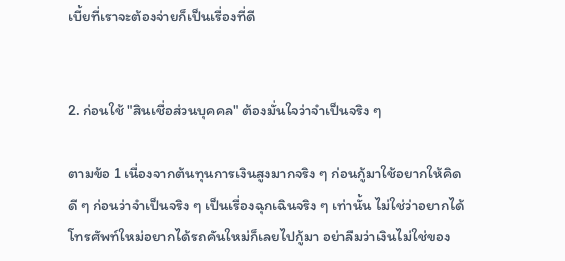เบี้ยที่เราจะต้องจ่ายก็เป็นเรื่องที่ดี


2. ก่อนใช้ "สินเชื่อส่วนบุคคล" ต้องมั่นใจว่าจำเป็นจริง ๆ

ตามข้อ 1 เนื่องจากต้นทุนการเงินสูงมากจริง ๆ ก่อนกู้มาใช้อยากให้คิดดี ๆ ก่อนว่าจำเป็นจริง ๆ เป็นเรื่องฉุกเฉินจริง ๆ เท่านั้น ไม่ใช่ว่าอยากได้โทรศัพท์ใหม่อยากได้รถคันใหม่ก็เลยไปกู้มา อย่าลืมว่าเงินไม่ใช่ของ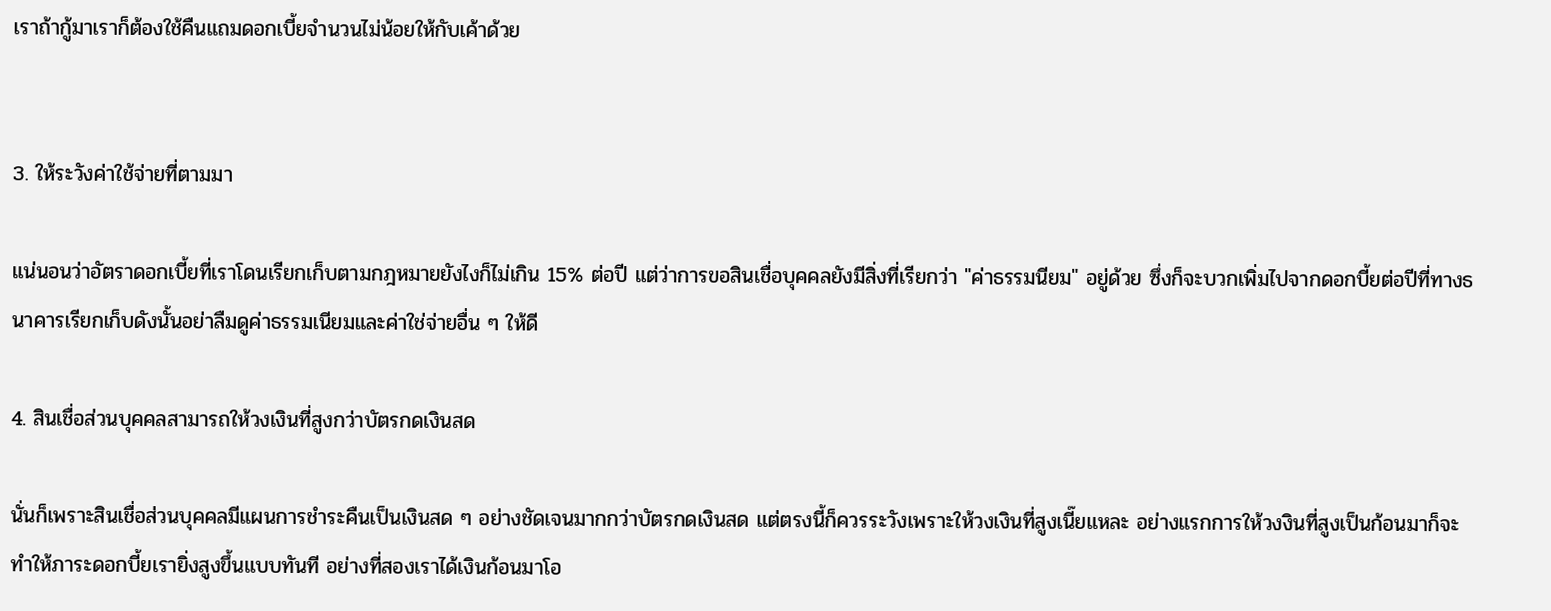เราถ้ากู้มาเราก็ต้องใช้คืนแถมดอกเบี้ยจำนวนไม่น้อยให้กับเค้าด้วย


3. ให้ระวังค่าใช้จ่ายที่ตามมา

แน่นอนว่าอัตราดอกเบี้ยที่เราโดนเรียกเก็บตามกฎหมายยังไงก็ไม่เกิน 15% ต่อปี แต่ว่าการขอสินเชื่อบุคคลยังมีสิ่งที่เรียกว่า "ค่าธรรมนียม" อยู่ด้วย ซึ่งก็จะบวกเพิ่มไปจากดอกบี้ยต่อปีที่ทางธนาคารเรียกเก็บดังนั้นอย่าลืมดูค่าธรรมเนียมและค่าใช่จ่ายอื่น ๆ ให้ดี

4. สินเชื่อส่วนบุคคลสามารถให้วงเงินที่สูงกว่าบัตรกดเงินสด

นั่นก็เพราะสินเชื่อส่วนบุคคลมีแผนการชำระคืนเป็นเงินสด ๆ อย่างชัดเจนมากกว่าบัตรกดเงินสด แต่ตรงนี้ก็ควรระวังเพราะให้วงเงินที่สูงเนี๊ยแหละ อย่างแรกการให้วงงินที่สูงเป็นก้อนมาก็จะทำให้ภาระดอกบี้ยเรายิ่งสูงขึ้นแบบทันที อย่างที่สองเราได้เงินก้อนมาโอ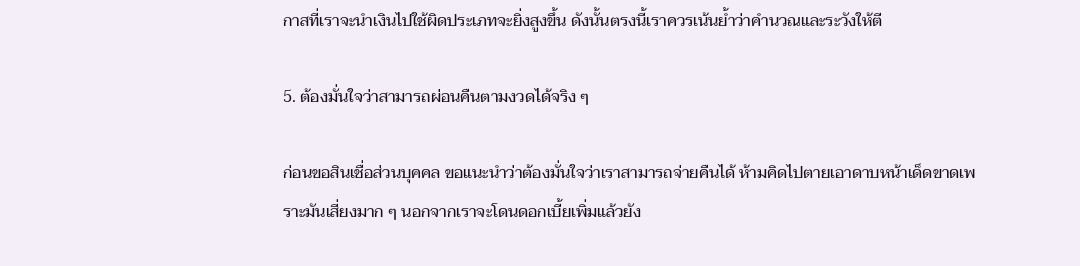กาสที่เราจะนำเงินไปใช้ผิดประเภทจะยิ่งสูงขึ้น ดังนั้นตรงนี้เราควรเน้นย้ำว่าคำนวณและระวังให้ตี

5. ต้องมั่นใจว่าสามารถผ่อนคืนตามงวดได้จริง ๆ

ก่อนขอสินเชื่อส่วนบุคคล ขอแนะนำว่าต้องมั่นใจว่าเราสามารถจ่ายคืนได้ ห้ามคิดไปตายเอาดาบหน้าเด็ดขาดเพราะมันเสี่ยงมาก ๆ นอกจากเราจะโดนดอกเบี้ยเพิ่มแล้วยัง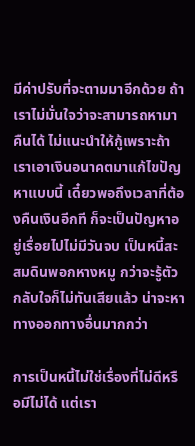มีค่าปรับที่จะตามมาอีกด้วย ถ้าเราไม่มั่นใจว่าจะสามารถหามาคืนได้ ไม่แนะนำให้กู้เพราะถ้าเราเอาเงินอนาคตมาแก้ไขปัญหาแบบนี้ เดี๋ยวพอถึงเวลาที่ต้องคืนเงินอีกที ก็จะเป็นปัญหาอยู่เรื่อยไปไม่มีวันจบ เป็นหนี้สะสมดินพอกหางหมู กว่าจะรู้ตัวกลับใจก็ไม่ทันเสียแล้ว น่าจะหาทางออกทางอื่นมากกว่า

การเป็นหนี้ไม่ใช่เรื่องที่ไม่ดีหรือมีไม่ได้ แต่เรา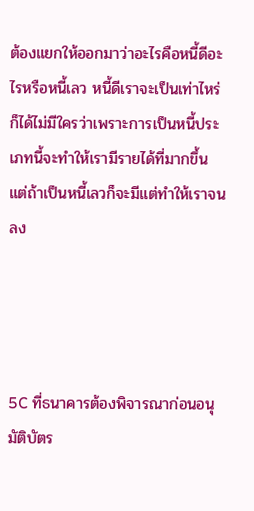ต้องแยกให้ออกมาว่าอะไรคือหนี้ดีอะไรหรือหนี้เลว หนี้ดีเราจะเป็นเท่าไหร่ก็ได้ไม่มีใครว่าเพราะการเป็นหนี้ประเภทนี้จะทำให้เรามีรายได้ที่มากขึ้น แต่ถ้าเป็นหนี้เลวก็จะมีแต่ทำให้เราจนลง




5C ที่ธนาคารต้องพิจารณาก่อนอนุมัติบัตร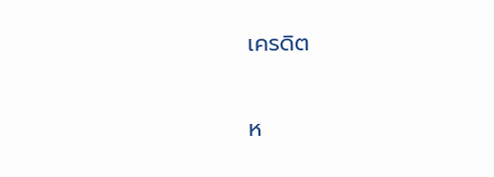เครดิต


ห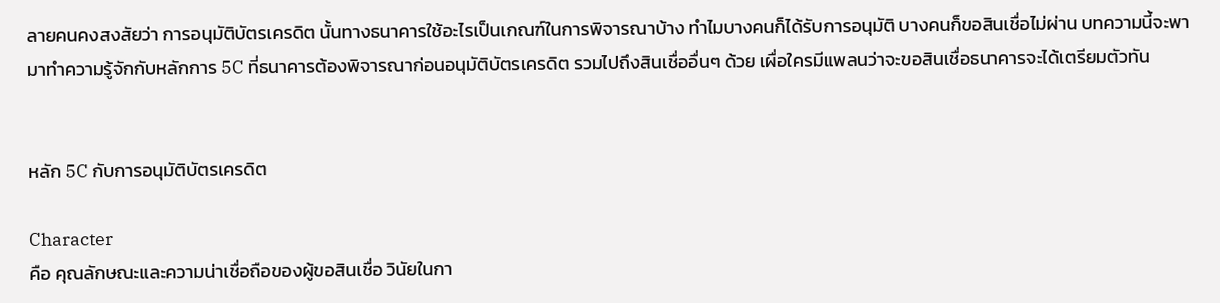ลายคนคงสงสัยว่า การอนุมัติบัตรเครดิต นั้นทางธนาคารใช้อะไรเป็นเกณฑ์ในการพิจารณาบ้าง ทำไมบางคนก็ได้รับการอนุมัติ บางคนก็ขอสินเชื่อไม่ผ่าน บทความนี้จะพามาทำความรู้จักกับหลักการ 5C ที่ธนาคารต้องพิจารณาก่อนอนุมัติบัตรเครดิต รวมไปถึงสินเชื่ออื่นๆ ด้วย เผื่อใครมีแพลนว่าจะขอสินเชื่อธนาคารจะได้เตรียมตัวทัน


หลัก 5C กับการอนุมัติบัตรเครดิต

Character
คือ คุณลักษณะและความน่าเชื่อถือของผู้ขอสินเชื่อ วินัยในกา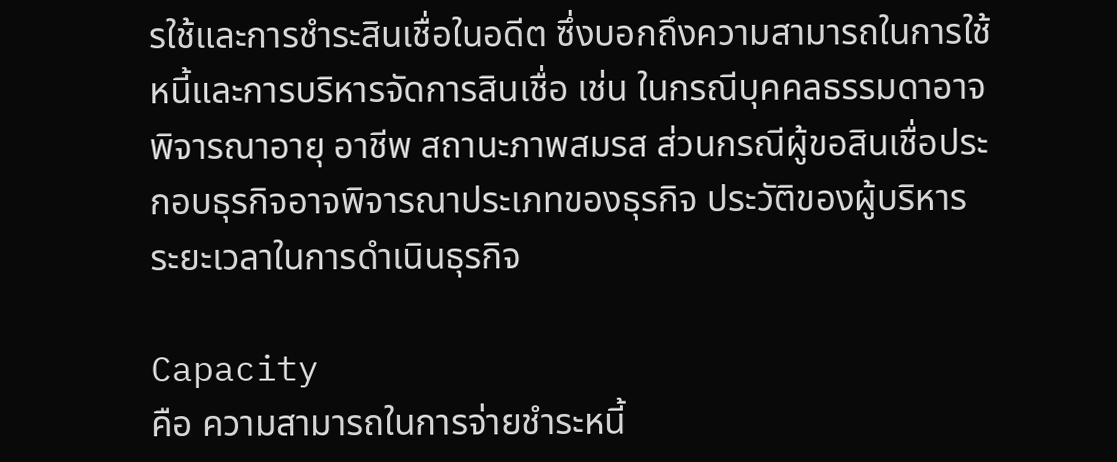รใช้และการชำระสินเชื่อในอดีต ซึ่งบอกถึงความสามารถในการใช้หนี้และการบริหารจัดการสินเชื่อ เช่น ในกรณีบุคคลธรรมดาอาจพิจารณาอายุ อาชีพ สถานะภาพสมรส ส่วนกรณีผู้ขอสินเชื่อประกอบธุรกิจอาจพิจารณาประเภทของธุรกิจ ประวัติของผู้บริหาร ระยะเวลาในการดำเนินธุรกิจ

Capacity
คือ ความสามารถในการจ่ายชำระหนี้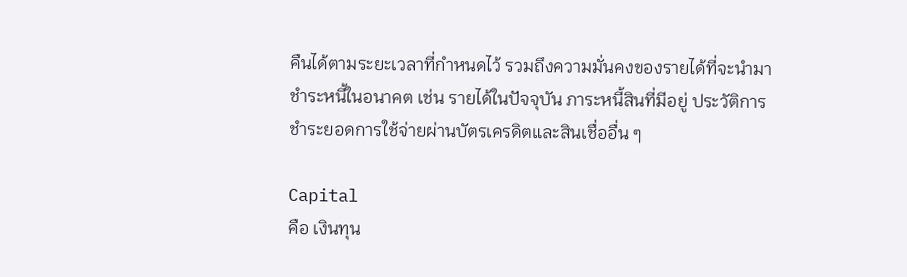คืนได้ตามระยะเวลาที่กำหนดไว้ รวมถึงความมั่นคงของรายได้ที่จะนำมาชำระหนี้ในอนาคต เช่น รายได้ในปัจจุบัน ภาระหนี้สินที่มีอยู่ ประวัติการชำระยอดการใช้จ่ายผ่านบัตรเครดิตและสินเชื่ออื่น ๆ

Capital
คือ เงินทุน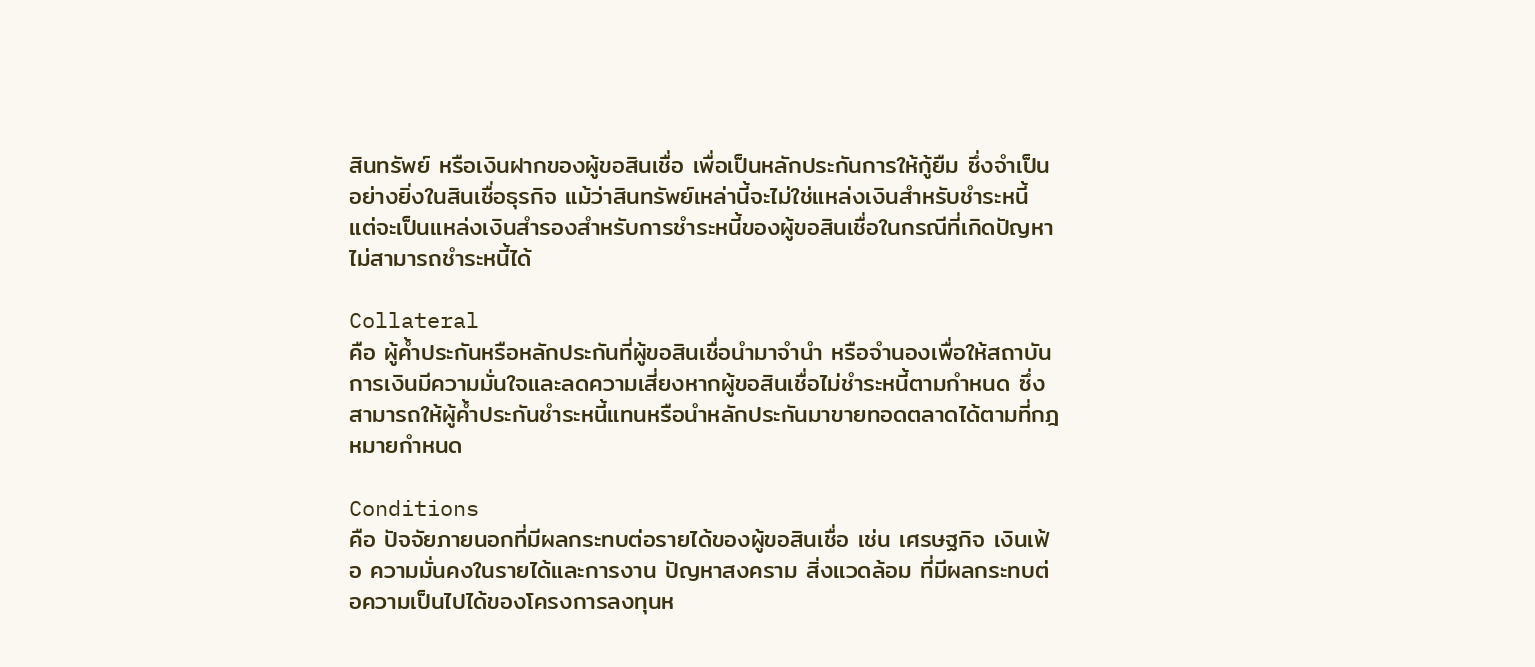สินทรัพย์ หรือเงินฝากของผู้ขอสินเชื่อ เพื่อเป็นหลักประกันการให้กู้ยืม ซึ่งจำเป็นอย่างยิ่งในสินเชื่อธุรกิจ แม้ว่าสินทรัพย์เหล่านี้จะไม่ใช่แหล่งเงินสำหรับชำระหนี้ แต่จะเป็นแหล่งเงินสำรองสำหรับการชำระหนี้ของผู้ขอสินเชื่อในกรณีที่เกิดปัญหาไม่สามารถชำระหนี้ได้

Collateral
คือ ผู้ค้ำประกันหรือหลักประกันที่ผู้ขอสินเชื่อนำมาจำนำ หรือจำนองเพื่อให้สถาบันการเงินมีความมั่นใจและลดความเสี่ยงหากผู้ขอสินเชื่อไม่ชำระหนี้ตามกำหนด ซึ่งสามารถให้ผู้ค้ำประกันชำระหนี้แทนหรือนำหลักประกันมาขายทอดตลาดได้ตามที่กฎหมายกำหนด

Conditions
คือ ปัจจัยภายนอกที่มีผลกระทบต่อรายได้ของผู้ขอสินเชื่อ เช่น เศรษฐกิจ เงินเฟ้อ ความมั่นคงในรายได้และการงาน ปัญหาสงคราม สิ่งแวดล้อม ที่มีผลกระทบต่อความเป็นไปได้ของโครงการลงทุนห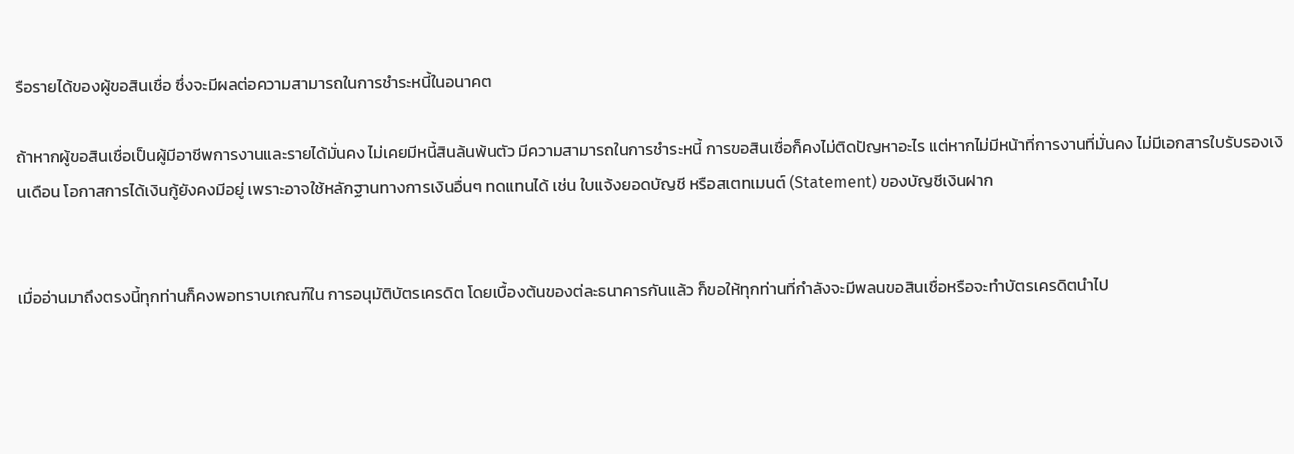รือรายได้ของผู้ขอสินเชื่อ ซึ่งจะมีผลต่อความสามารถในการชำระหนี้ในอนาคต

ถ้าหากผู้ขอสินเชื่อเป็นผู้มีอาชีพการงานและรายได้มั่นคง ไม่เคยมีหนี้สินล้นพ้นตัว มีความสามารถในการชำระหนี้ การขอสินเชื่อก็คงไม่ติดปัญหาอะไร แต่หากไม่มีหน้าที่การงานที่มั่นคง ไม่มีเอกสารใบรับรองเงินเดือน โอกาสการได้เงินกู้ยังคงมีอยู่ เพราะอาจใช้หลักฐานทางการเงินอื่นๆ ทดแทนได้ เช่น ใบแจ้งยอดบัญชี หรือสเตทเมนต์ (Statement) ของบัญชีเงินฝาก


เมื่ออ่านมาถึงตรงนี้ทุกท่านก็คงพอทราบเกณฑ์ใน การอนุมัติบัตรเครดิต โดยเบื้องต้นของต่ละธนาคารกันแล้ว ก็ขอให้ทุกท่านที่กำลังจะมีพลนขอสินเชื่อหรือจะทำบัตรเครดิตนำไป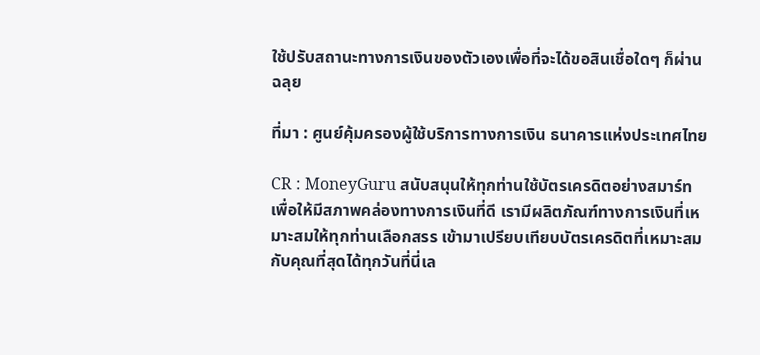ใช้ปรับสถานะทางการเงินของตัวเองเพื่อที่จะได้ขอสินเชื่อใดๆ ก็ผ่านฉลุย

ที่มา : ศูนย์คุ้มครองผู้ใช้บริการทางการเงิน ธนาคารแห่งประเทศไทย

CR : MoneyGuru สนับสนุนให้ทุกท่านใช้บัตรเครดิตอย่างสมาร์ท เพื่อให้มีสภาพคล่องทางการเงินที่ดี เรามีผลิตภัณฑ์ทางการเงินที่เหมาะสมให้ทุกท่านเลือกสรร เข้ามาเปรียบเทียบบัตรเครดิตที่เหมาะสมกับคุณที่สุดได้ทุกวันที่นี่เล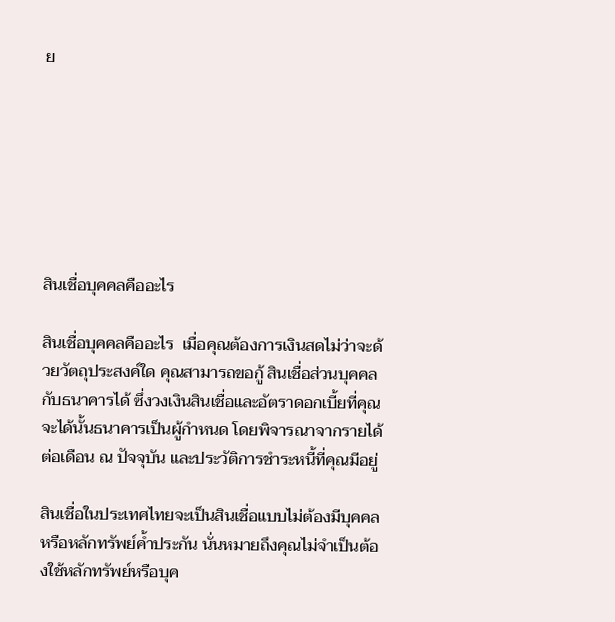ย







สินเชื่อบุคคลคืออะไร

สินเชื่อบุคคลคืออะไร  เมื่อคุณต้องการเงินสดไม่ว่าจะด้วยวัตถุประสงค์ใด คุณสามารถขอกู้ สินเชื่อส่วนบุคคล กับธนาคารได้ ซึ่งวงเงินสินเชื่อและอัตราดอกเบี้ยที่คุณจะได้นั้นธนาคารเป็นผู้กำหนด โดยพิจารณาจากรายได้ต่อเดือน ณ ปัจจุบัน และประวัติการชำระหนี้ที่คุณมีอยู่

สินเชื่อในประเทศไทยจะเป็นสินเชื่อแบบไม่ต้องมีบุคคลหรือหลักทรัพย์ค้ำประกัน นั่นหมายถึงคุณไม่จำเป็นต้องใช้หลักทรัพย์หรือบุค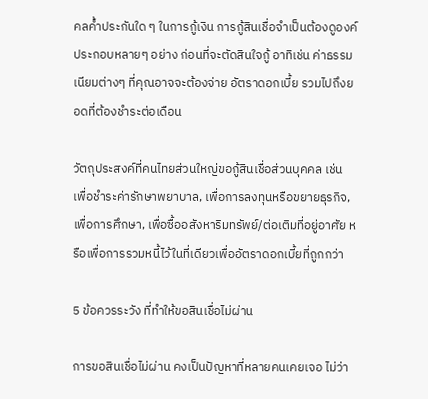คลค้ำประกันใด ๆ ในการกู้เงิน การกู้สินเชื่อจำเป็นต้องดูองค์ประกอบหลายๆ อย่าง ก่อนที่จะตัดสินใจกู้ อาทิเช่น ค่าธรรมเนียมต่างๆ ที่คุณอาจจะต้องจ่าย อัตราดอกเบี้ย รวมไปถึงยอดที่ต้องชำระต่อเดือน

วัตถุประสงค์ที่คนไทยส่วนใหญ่ขอกู้สินเชื่อส่วนบุคคล เช่น เพื่อชำระค่ารักษาพยาบาล, เพื่อการลงทุนหรือขยายธุรกิจ, เพื่อการศึกษา, เพื่อซื้ออสังหาริมทรัพย์/ต่อเติมที่อยู่อาศัย หรือเพื่อการรวมหนี้ไว้ในที่เดียวเพื่ออัตราดอกเบี้ยที่ถูกกว่า

5 ข้อควรระวัง ที่ทำให้ขอสินเชื่อไม่ผ่าน

การขอสินเชื่อไม่ผ่าน คงเป็นปัญหาที่หลายคนเคยเจอ ไม่ว่า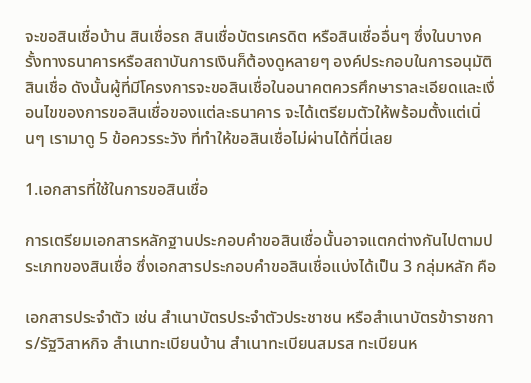จะขอสินเชื่อบ้าน สินเชื่อรถ สินเชื่อบัตรเครดิต หรือสินเชื่ออื่นๆ ซึ่งในบางครั้งทางธนาคารหรือสถาบันการเงินก็ต้องดูหลายๆ องค์ประกอบในการอนุมัติสินเชื่อ ดังนั้นผู้ที่มีโครงการจะขอสินเชื่อในอนาคตควรศึกษาราละเอียดและเงื่อนไขของการขอสินเชื่อของแต่ละธนาคาร จะได้เตรียมตัวให้พร้อมตั้งแต่เนิ่นๆ เรามาดู 5 ข้อควรระวัง ที่ทำให้ขอสินเชื่อไม่ผ่านได้ที่นี่เลย

1.เอกสารที่ใช้ในการขอสินเชื่อ

การเตรียมเอกสารหลักฐานประกอบคำขอสินเชื่อนั้นอาจแตกต่างกันไปตามประเภทของสินเชื่อ ซึ่งเอกสารประกอบคำขอสินเชื่อแบ่งได้เป็น 3 กลุ่มหลัก คือ

เอกสารประจำตัว เช่น สำเนาบัตรประจำตัวประชาชน หรือสำเนาบัตรข้าราชการ/รัฐวิสาหกิจ สำเนาทะเบียนบ้าน สำเนาทะเบียนสมรส ทะเบียนห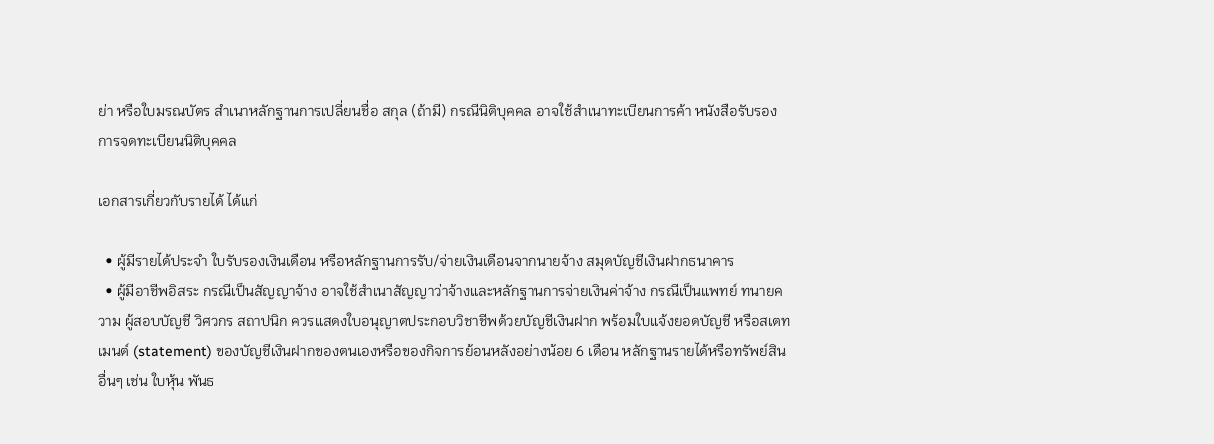ย่า หรือใบมรณบัตร สำเนาหลักฐานการเปลี่ยนชื่อ สกุล (ถ้ามี) กรณีนิติบุคคล อาจใช้สำเนาทะเบียนการค้า หนังสือรับรองการจดทะเบียนนิติบุคคล

เอกสารเกี่ยวกับรายได้ ได้แก่

  • ผู้มีรายได้ประจำ ใบรับรองเงินเดือน หรือหลักฐานการรับ/จ่ายเงินเดือนจากนายจ้าง สมุดบัญชีเงินฝากธนาคาร
  • ผู้มีอาชีพอิสระ กรณีเป็นสัญญาจ้าง อาจใช้สำเนาสัญญาว่าจ้างและหลักฐานการจ่ายเงินค่าจ้าง กรณีเป็นแพทย์ ทนายความ ผู้สอบบัญชี วิศวกร สถาปนิก ควรแสดงใบอนุญาตประกอบวิชาชีพด้วยบัญชีเงินฝาก พร้อมใบแจ้งยอดบัญชี หรือสเตทเมนต์ (statement) ของบัญชีเงินฝากของตนเองหรือของกิจการย้อนหลังอย่างน้อย 6 เดือน หลักฐานรายได้หรือทรัพย์สินอื่นๆ เช่น ใบหุ้น พันธ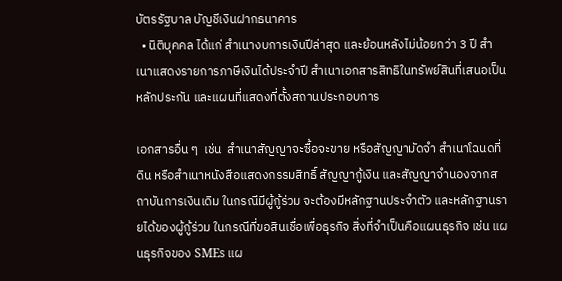บัตรรัฐบาล บัญชีเงินฝากธนาคาร
  • นิติบุคคล ได้แก่ สำเนางบการเงินปีล่าสุด และย้อนหลังไม่น้อยกว่า 3 ปี สำเนาแสดงรายการภาษีเงินได้ประจำปี สำเนาเอกสารสิทธิในทรัพย์สินที่เสนอเป็นหลักประกัน และแผนที่แสดงที่ตั้งสถานประกอบการ

เอกสารอื่น ๆ  เช่น  สำเนาสัญญาจะซื้อจะขาย หรือสัญญามัดจำ สำเนาโฉนดที่ดิน หรือสำเนาหนังสือแสดงกรรมสิทธิ์ สัญญากู้เงิน และสัญญาจำนองจากสถาบันการเงินเดิม ในกรณีมีผู้กู้ร่วม จะต้องมีหลักฐานประจำตัว และหลักฐานรายได้ของผู้กู้ร่วม ในกรณีที่ขอสินเชื่อเพื่อธุรกิจ สิ่งที่จำเป็นคือแผนธุรกิจ เช่น แผนธุรกิจของ SMEs แผ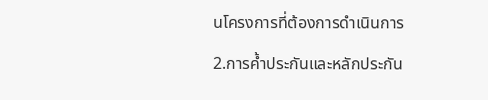นโครงการที่ต้องการดำเนินการ

2.การค้ำประกันและหลักประกัน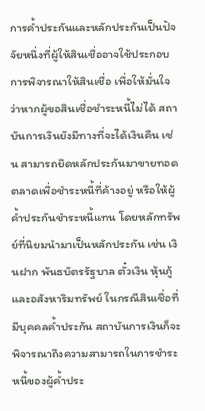การค้ำประกันและหลักประกันเป็นปัจจัยหนึ่งที่ผู้ให้สินเชื่ออาจใช้ประกอบการพิจารณาให้สินเชื่อ เพื่อให้มั่นใจว่าหากผู้ขอสินเชื่อชำระหนี้ไม่ได้ สถาบันการเงินยังมีทางที่จะได้เงินคืน เช่น สามารถยึดหลักประกันมาขายทอดตลาดเพื่อชำระหนี้ที่ค้างอยู่ หรือให้ผู้ค้ำประกันชำระหนี้แทน โดยหลักทรัพย์ที่นิยมนำมาเป็นหลักประกัน เช่น เงินฝาก พันธบัตรรัฐบาล ตั๋วเงิน หุ้นกู้ และอสังหาริมทรัพย์ ในกรณีสินเชื่อที่มีบุคคลค้ำประกัน สถาบันการเงินก็จะพิจารณาถึงความสามารถในการชำระหนี้ของผู้ค้ำประ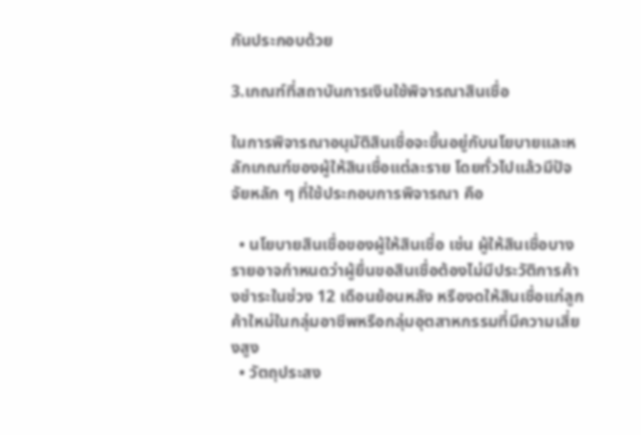กันประกอบด้วย

3.เกณฑ์ที่สถาบันการเงินใช้พิจารณาสินเชื่อ

ในการพิจารณาอนุมัติสินเชื่อจะขึ้นอยู่กับนโยบายและหลักเกณฑ์ของผู้ให้สินเชื่อแต่ละราย โดยทั่วไปแล้วมีปัจจัยหลัก ๆ ที่ใช้ประกอบการพิจารณา คือ

  • นโยบายสินเชื่อของผู้ให้สินเชื่อ เช่น ผู้ให้สินเชื่อบางรายอาจกำหนดว่าผู้ยื่นขอสินเชื่อต้องไม่มีประวัติการค้างชำระในช่วง 12 เดือนย้อนหลัง หรืองดให้สินเชื่อแก่ลูกค้าใหม่ในกลุ่มอาชีพหรือกลุ่มอุตสาหกรรมที่มีความเสี่ยงสูง
  • วัตถุประสง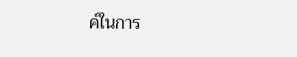ค์ในการ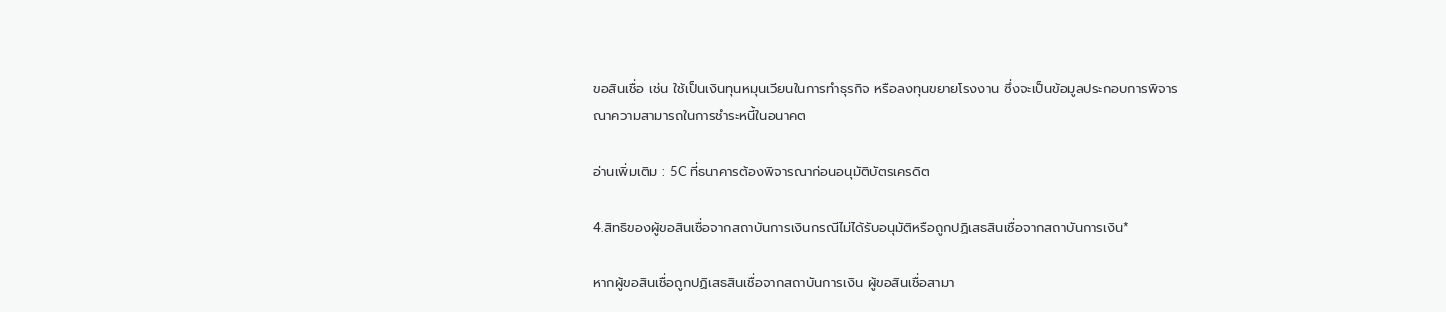ขอสินเชื่อ เช่น ใช้เป็นเงินทุนหมุนเวียนในการทำธุรกิจ หรือลงทุนขยายโรงงาน ซึ่งจะเป็นข้อมูลประกอบการพิจารณาความสามารถในการชำระหนี้ในอนาคต

อ่านเพิ่มเติม : 5C ที่ธนาคารต้องพิจารณาก่อนอนุมัติบัตรเครดิต

4.สิทธิของผู้ขอสินเชื่อจากสถาบันการเงินกรณีไม่ได้รับอนุมัติหรือถูกปฏิเสธสินเชื่อจากสถาบันการเงิน*

หากผู้ขอสินเชื่อถูกปฏิเสธสินเชื่อจากสถาบันการเงิน ผู้ขอสินเชื่อสามา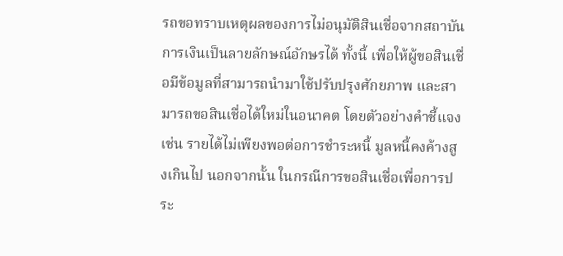รถขอทราบเหตุผลของการไม่อนุมัติสินเชื่อจากสถาบันการเงินเป็นลายลักษณ์อักษรได้ ทั้งนี้ เพื่อให้ผู้ขอสินเชื่อมีข้อมูลที่สามารถนำมาใช้ปรับปรุงศักยภาพ และสามารถขอสินเชื่อได้ใหม่ในอนาคต โดยตัวอย่างคำชี้แจง เช่น รายได้ไม่เพียงพอต่อการชำระหนี้ มูลหนี้คงค้างสูงเกินไป นอกจากนั้น ในกรณีการขอสินเชื่อเพื่อการประ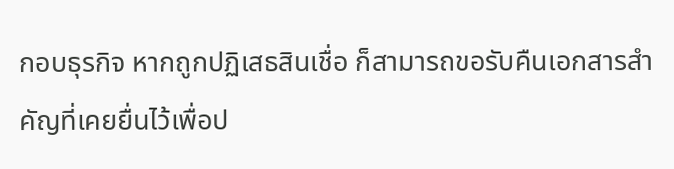กอบธุรกิจ หากถูกปฏิเสธสินเชื่อ ก็สามารถขอรับคืนเอกสารสำคัญที่เคยยื่นไว้เพื่อป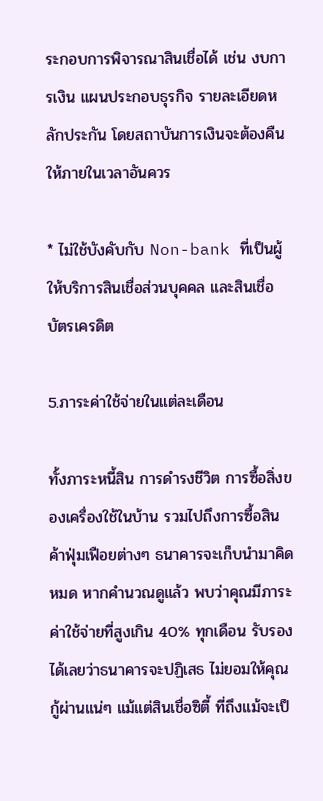ระกอบการพิจารณาสินเชื่อได้ เช่น งบการเงิน แผนประกอบธุรกิจ รายละเอียดหลักประกัน โดยสถาบันการเงินจะต้องคืนให้ภายในเวลาอันควร

* ไม่ใช้บังคับกับ Non-bank ที่เป็นผู้ให้บริการสินเชื่อส่วนบุคคล และสินเชื่อบัตรเครดิต

5.ภาระค่าใช้จ่ายในแต่ละเดือน

ทั้งภาระหนี้สิน การดำรงชีวิต การซื้อสิ่งของเครื่องใช้ในบ้าน รวมไปถึงการซื้อสินค้าฟุ่มเฟือยต่างๆ ธนาคารจะเก็บนำมาคิดหมด หากคำนวณดูแล้ว พบว่าคุณมีภาระค่าใช้จ่ายที่สูงเกิน 40% ทุกเดือน รับรองได้เลยว่าธนาคารจะปฏิเสธ ไม่ยอมให้คุณกู้ผ่านแน่ๆ แม้แต่สินเชื่อซิตี้ ที่ถึงแม้จะเป็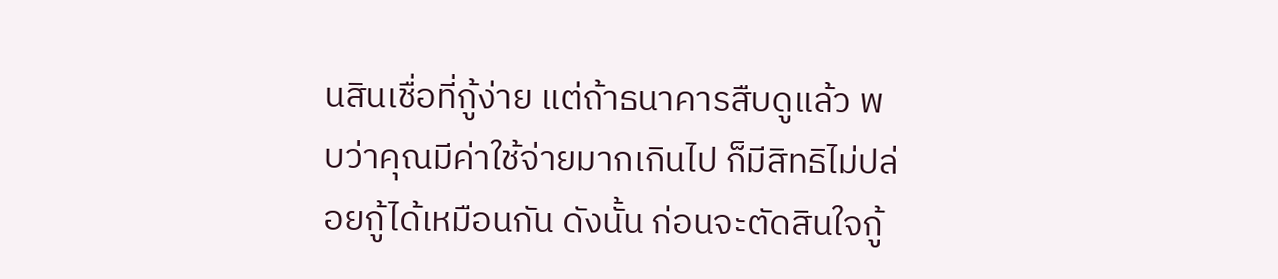นสินเชื่อที่กู้ง่าย แต่ถ้าธนาคารสืบดูแล้ว พบว่าคุณมีค่าใช้จ่ายมากเกินไป ก็มีสิทธิไม่ปล่อยกู้ได้เหมือนกัน ดังนั้น ก่อนจะตัดสินใจกู้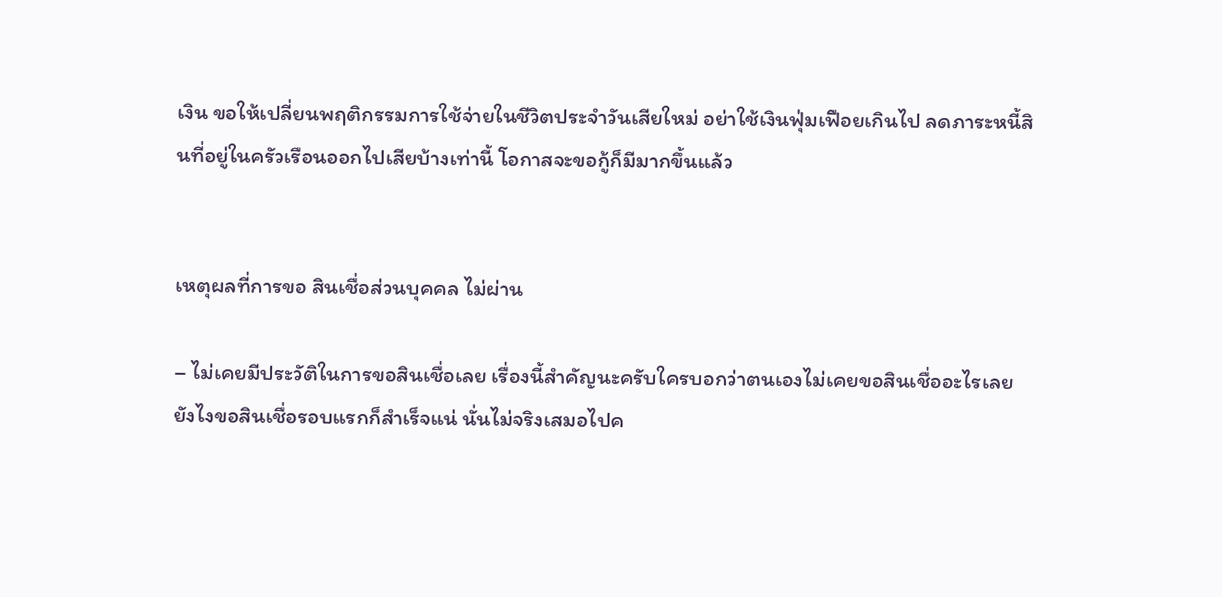เงิน ขอให้เปลี่ยนพฤติกรรมการใช้จ่ายในชีวิตประจำวันเสียใหม่ อย่าใช้เงินฟุ่มเฟือยเกินไป ลดภาระหนี้สินที่อยู่ในครัวเรือนออกไปเสียบ้างเท่านี้ โอกาสจะขอกู้ก็มีมากขึ้นแล้ว


เหตุผลที่การขอ สินเชื่อส่วนบุคคล ไม่ผ่าน

– ไม่เคยมีประวัติในการขอสินเชื่อเลย เรื่องนี้สำคัญนะครับใครบอกว่าตนเองไม่เคยขอสินเชื่ออะไรเลย ยังไงขอสินเชื่อรอบแรกก็สำเร็จแน่ นั่นไม่จริงเสมอไปค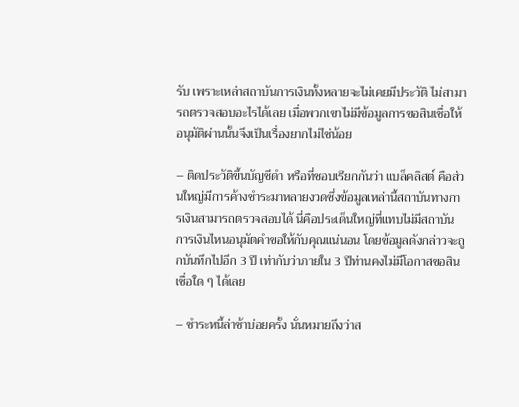รับ เพราะเหล่าสถาบันการเงินทั้งหลายจะไม่เคยมีประวัติ ไม่สามารถตรวจสอบอะไรได้เลย เมื่อพวกเขาไม่มีข้อมูลการขอสินเชื่อให้อนุมัติผ่านนั้นจึงเป็นเรื่องยากไม่ไช่น้อย

– ติดประวัติขึ้นบัญชีดำ หรือที่ชอบเรียกกันว่า แบล็คลิสต์ คือส่วนใหญ่มีการค้างชำระมาหลายงวดซึ่งข้อมูลเหล่านี้สถาบันทางการเงินสามารถตรวจสอบได้ นี่คือประเด็นใหญ่ที่แทบไม่มีสถาบันการเงินไหนอนุมัตคำขอให้กับคุณแน่นอน โดยข้อมูลดังกล่าวจะถูกบันทึกไปอีก 3 ปี เท่ากับว่าภายใน 3 ปีท่านคงไม่มีโอกาสขอสินเชื่อใด ๆ ได้เลย

– ชำระหนี้ล่าช้าบ่อยครั้ง นั่นหมายถึงว่าส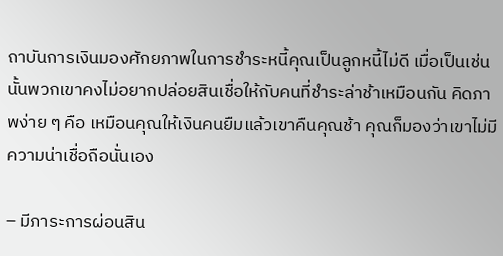ถาบันการเงินมองศักยภาพในการชำระหนี้คุณเป็นลูกหนี้ไม่ดี เมื่อเป็นเช่นนั้นพวกเขาคงไม่อยากปล่อยสินเชื่อให้กับคนที่ชำระล่าช้าเหมือนกัน คิดภาพง่าย ๆ คือ เหมือนคุณให้เงินคนยืมแล้วเขาคืนคุณช้า คุณก็มองว่าเขาไม่มีความน่าเชื่อถือนั่นเอง

– มีภาระการผ่อนสิน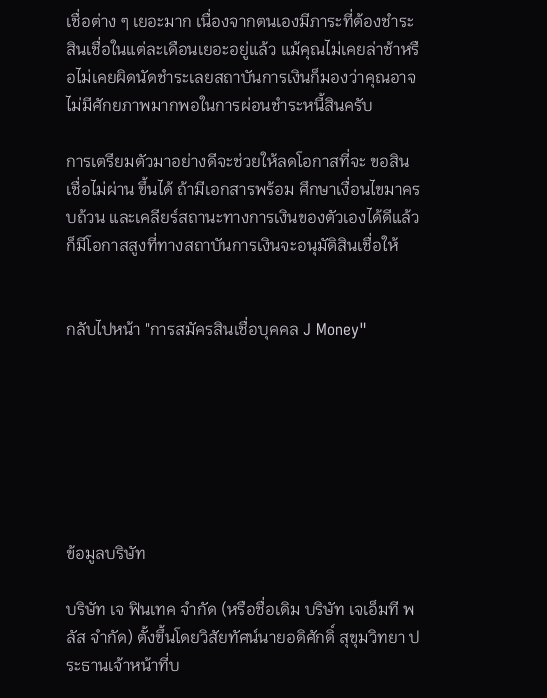เชื่อต่าง ๆ เยอะมาก เนื่องจากตนเองมีภาระที่ต้องชำระสินเชื่อในแต่ละเดือนเยอะอยู่แล้ว แม้คุณไม่เคยล่าช้าหรือไม่เคยผิดนัดชำระเลยสถาบันการเงินก็มองว่าคุณอาจไม่มีศักยภาพมากพอในการผ่อนชำระหนี้สินครับ

การเตรียมตัวมาอย่างดีจะช่วยให้ลดโอกาสที่จะ ขอสินเชื่อไม่ผ่าน ขึ้นได้ ถ้ามีเอกสารพร้อม ศึกษาเงื่อนไขมาครบถ้วน และเคลียร์สถานะทางการเงินของตัวเองได้ดีแล้ว ก็มีโอกาสสูงที่ทางสถาบันการเงินจะอนุมัติสินเชื่อให้


กลับไปหน้า "การสมัครสินเชื่อบุคคล J Money"







ข้อมูลบริษัท

บริษัท เจ ฟินเทค จำกัด (หรือชื่อเดิม บริษัท เจเอ็มที พลัส จำกัด) ตั้งขึ้นโดยวิสัยทัศน์นายอดิศักดิ์ สุขุมวิทยา ประธานเจ้าหน้าที่บ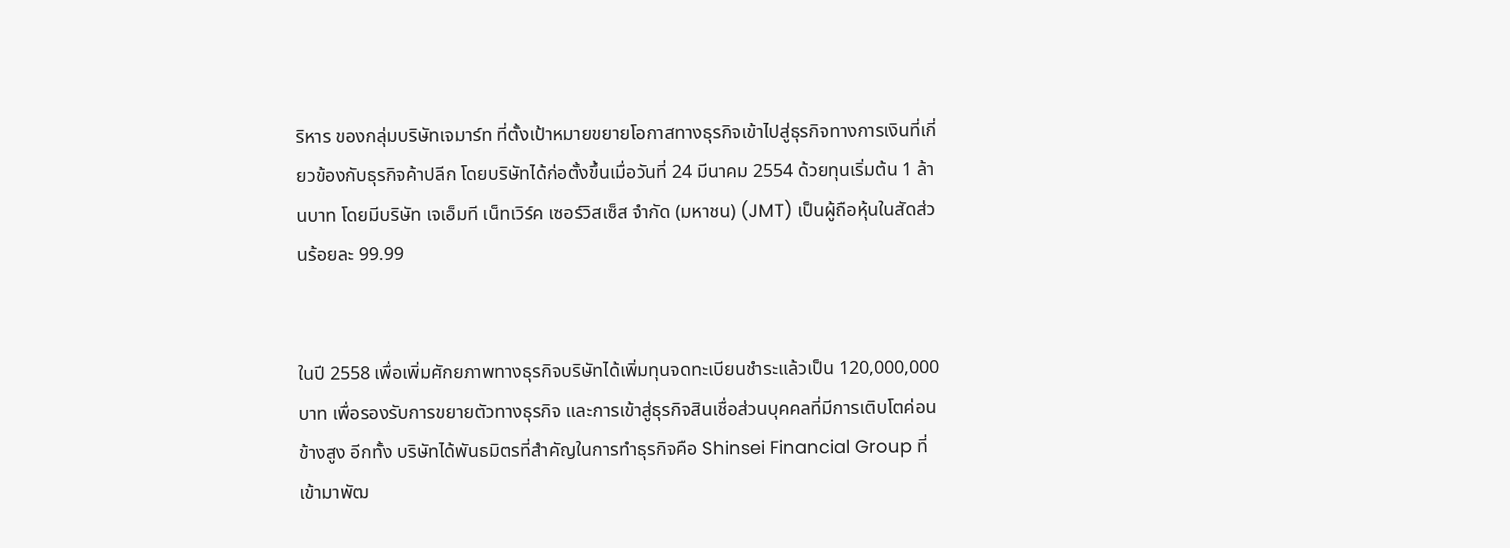ริหาร ของกลุ่มบริษัทเจมาร์ท ที่ตั้งเป้าหมายขยายโอกาสทางธุรกิจเข้าไปสู่ธุรกิจทางการเงินที่เกี่ยวข้องกับธุรกิจค้าปลีก โดยบริษัทได้ก่อตั้งขึ้นเมื่อวันที่ 24 มีนาคม 2554 ด้วยทุนเริ่มต้น 1 ล้านบาท โดยมีบริษัท เจเอ็มที เน็ทเวิร์ค เซอร์วิสเซ็ส จำกัด (มหาชน) (JMT) เป็นผู้ถือหุ้นในสัดส่วนร้อยละ 99.99


ในปี 2558 เพื่อเพิ่มศักยภาพทางธุรกิจบริษัทได้เพิ่มทุนจดทะเบียนชำระแล้วเป็น 120,000,000 บาท เพื่อรองรับการขยายตัวทางธุรกิจ และการเข้าสู่ธุรกิจสินเชื่อส่วนบุคคลที่มีการเติบโตค่อนข้างสูง อีกทั้ง บริษัทได้พันธมิตรที่สำคัญในการทำธุรกิจคือ Shinsei Financial Group ที่เข้ามาพัฒ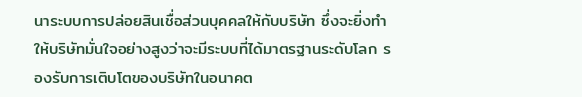นาระบบการปล่อยสินเชื่อส่วนบุคคลให้กับบริษัท ซึ่งจะยิ่งทำให้บริษัทมั่นใจอย่างสูงว่าจะมีระบบที่ได้มาตรฐานระดับโลก รองรับการเติบโตของบริษัทในอนาคต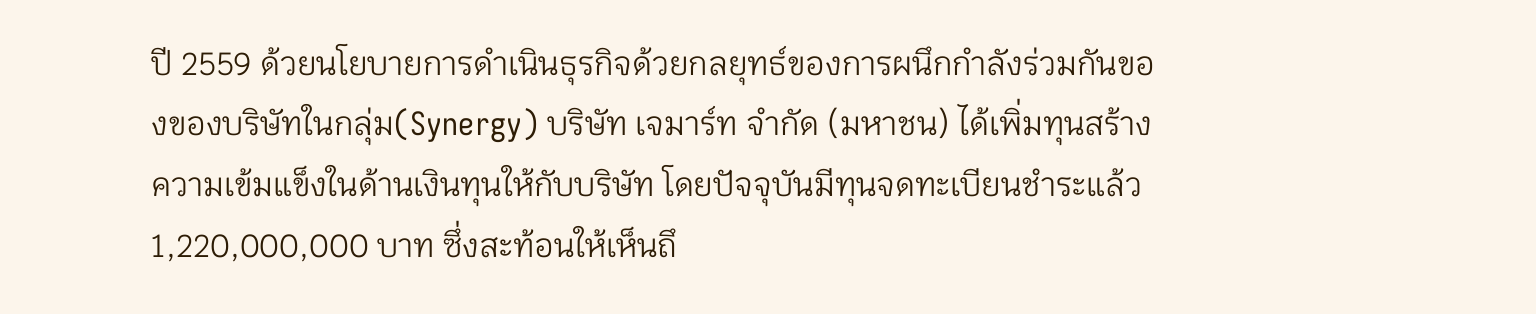ปี 2559 ด้วยนโยบายการดำเนินธุรกิจด้วยกลยุทธ์ของการผนึกกำลังร่วมกันของของบริษัทในกลุ่ม(Synergy) บริษัท เจมาร์ท จำกัด (มหาชน) ได้เพิ่มทุนสร้างความเข้มแข็งในด้านเงินทุนให้กับบริษัท โดยปัจจุบันมีทุนจดทะเบียนชำระแล้ว 1,220,000,000 บาท ซึ่งสะท้อนให้เห็นถึ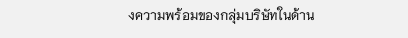งความพร้อมของกลุ่มบริษัทในด้าน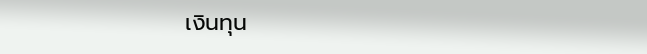เงินทุน